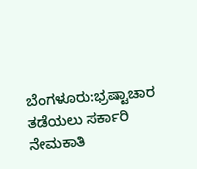ಬೆಂಗಳೂರು:ಭ್ರಷ್ಟಾಚಾರ ತಡೆಯಲು ಸರ್ಕಾರಿ ನೇಮಕಾತಿ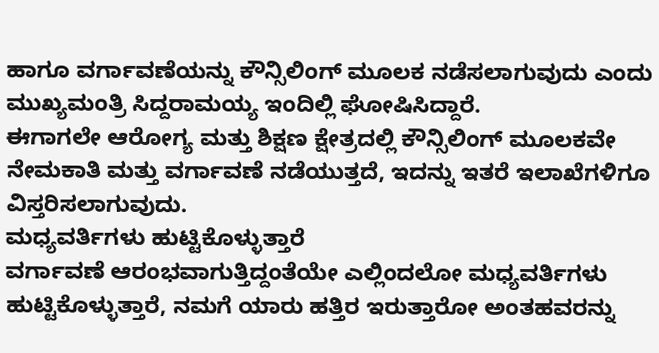ಹಾಗೂ ವರ್ಗಾವಣೆಯನ್ನು ಕೌನ್ಸಿಲಿಂಗ್ ಮೂಲಕ ನಡೆಸಲಾಗುವುದು ಎಂದು ಮುಖ್ಯಮಂತ್ರಿ ಸಿದ್ದರಾಮಯ್ಯ ಇಂದಿಲ್ಲಿ ಘೋಷಿಸಿದ್ದಾರೆ.
ಈಗಾಗಲೇ ಆರೋಗ್ಯ ಮತ್ತು ಶಿಕ್ಷಣ ಕ್ಷೇತ್ರದಲ್ಲಿ ಕೌನ್ಸಿಲಿಂಗ್ ಮೂಲಕವೇ ನೇಮಕಾತಿ ಮತ್ತು ವರ್ಗಾವಣೆ ನಡೆಯುತ್ತದೆ, ಇದನ್ನು ಇತರೆ ಇಲಾಖೆಗಳಿಗೂ ವಿಸ್ತರಿಸಲಾಗುವುದು.
ಮಧ್ಯವರ್ತಿಗಳು ಹುಟ್ಟಿಕೊಳ್ಳುತ್ತಾರೆ
ವರ್ಗಾವಣೆ ಆರಂಭವಾಗುತ್ತಿದ್ದಂತೆಯೇ ಎಲ್ಲಿಂದಲೋ ಮಧ್ಯವರ್ತಿಗಳು ಹುಟ್ಟಿಕೊಳ್ಳುತ್ತಾರೆ, ನಮಗೆ ಯಾರು ಹತ್ತಿರ ಇರುತ್ತಾರೋ ಅಂತಹವರನ್ನು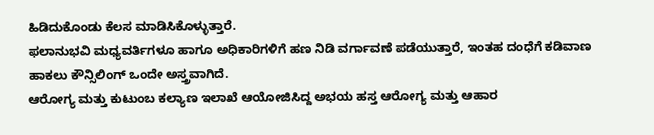ಹಿಡಿದುಕೊಂಡು ಕೆಲಸ ಮಾಡಿಸಿಕೊಳ್ಳುತ್ತಾರೆ.
ಫಲಾನುಭವಿ ಮಧ್ಯವರ್ತಿಗಳೂ ಹಾಗೂ ಅಧಿಕಾರಿಗಳಿಗೆ ಹಣ ನಿಡಿ ವರ್ಗಾವಣೆ ಪಡೆಯುತ್ತಾರೆ, ಇಂತಹ ದಂಧೆಗೆ ಕಡಿವಾಣ ಹಾಕಲು ಕೌನ್ಸಿಲಿಂಗ್ ಒಂದೇ ಅಸ್ತ್ರವಾಗಿದೆ.
ಆರೋಗ್ಯ ಮತ್ತು ಕುಟುಂಬ ಕಲ್ಯಾಣ ಇಲಾಖೆ ಆಯೋಜಿಸಿದ್ದ ಅಭಯ ಹಸ್ತ ಆರೋಗ್ಯ ಮತ್ತು ಆಹಾರ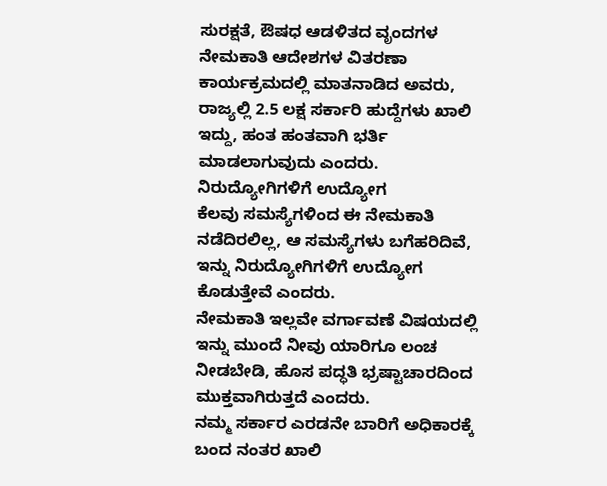ಸುರಕ್ಷತೆ, ಔಷಧ ಆಡಳಿತದ ವೃಂದಗಳ ನೇಮಕಾತಿ ಆದೇಶಗಳ ವಿತರಣಾ ಕಾರ್ಯಕ್ರಮದಲ್ಲಿ ಮಾತನಾಡಿದ ಅವರು, ರಾಜ್ಯಲ್ಲಿ 2.5 ಲಕ್ಷ ಸರ್ಕಾರಿ ಹುದ್ದೆಗಳು ಖಾಲಿ ಇದ್ದು, ಹಂತ ಹಂತವಾಗಿ ಭರ್ತಿ ಮಾಡಲಾಗುವುದು ಎಂದರು.
ನಿರುದ್ಯೋಗಿಗಳಿಗೆ ಉದ್ಯೋಗ
ಕೆಲವು ಸಮಸ್ಯೆಗಳಿಂದ ಈ ನೇಮಕಾತಿ ನಡೆದಿರಲಿಲ್ಲ, ಆ ಸಮಸ್ಯೆಗಳು ಬಗೆಹರಿದಿವೆ, ಇನ್ನು ನಿರುದ್ಯೋಗಿಗಳಿಗೆ ಉದ್ಯೋಗ ಕೊಡುತ್ತೇವೆ ಎಂದರು.
ನೇಮಕಾತಿ ಇಲ್ಲವೇ ವರ್ಗಾವಣೆ ವಿಷಯದಲ್ಲಿ ಇನ್ನು ಮುಂದೆ ನೀವು ಯಾರಿಗೂ ಲಂಚ ನೀಡಬೇಡಿ, ಹೊಸ ಪದ್ಧತಿ ಭ್ರಷ್ಟಾಚಾರದಿಂದ ಮುಕ್ತವಾಗಿರುತ್ತದೆ ಎಂದರು.
ನಮ್ಮ ಸರ್ಕಾರ ಎರಡನೇ ಬಾರಿಗೆ ಅಧಿಕಾರಕ್ಕೆ ಬಂದ ನಂತರ ಖಾಲಿ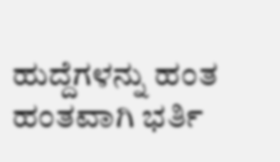ಹುದ್ದೆಗಳನ್ನು ಹಂತ ಹಂತವಾಗಿ ಭರ್ತಿ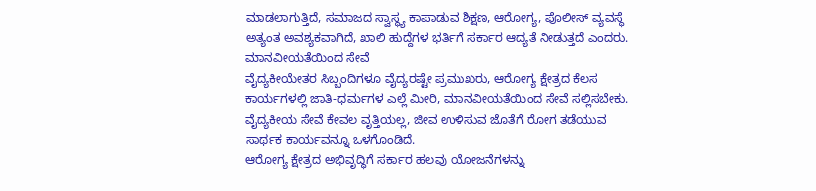ಮಾಡಲಾಗುತ್ತಿದೆ, ಸಮಾಜದ ಸ್ವಾಸ್ಥ್ಯ ಕಾಪಾಡುವ ಶಿಕ್ಷಣ, ಆರೋಗ್ಯ, ಪೊಲೀಸ್ ವ್ಯವಸ್ಥೆ ಅತ್ಯಂತ ಅವಶ್ಯಕವಾಗಿದೆ, ಖಾಲಿ ಹುದ್ದೆಗಳ ಭರ್ತಿಗೆ ಸರ್ಕಾರ ಆದ್ಯತೆ ನೀಡುತ್ತದೆ ಎಂದರು.
ಮಾನವೀಯತೆಯಿಂದ ಸೇವೆ
ವೈದ್ಯಕೀಯೇತರ ಸಿಬ್ಬಂದಿಗಳೂ ವೈದ್ಯರಷ್ಟೇ ಪ್ರಮುಖರು, ಆರೋಗ್ಯ ಕ್ಷೇತ್ರದ ಕೆಲಸ ಕಾರ್ಯಗಳಲ್ಲಿ ಜಾತಿ-ಧರ್ಮಗಳ ಎಲ್ಲೆ ಮೀರಿ, ಮಾನವೀಯತೆಯಿಂದ ಸೇವೆ ಸಲ್ಲಿಸಬೇಕು.
ವೈದ್ಯಕೀಯ ಸೇವೆ ಕೇವಲ ವೃತ್ತಿಯಲ್ಲ, ಜೀವ ಉಳಿಸುವ ಜೊತೆಗೆ ರೋಗ ತಡೆಯುವ ಸಾರ್ಥಕ ಕಾರ್ಯವನ್ನೂ ಒಳಗೊಂಡಿದೆ.
ಆರೋಗ್ಯ ಕ್ಷೇತ್ರದ ಅಭಿವೃದ್ಧಿಗೆ ಸರ್ಕಾರ ಹಲವು ಯೋಜನೆಗಳನ್ನು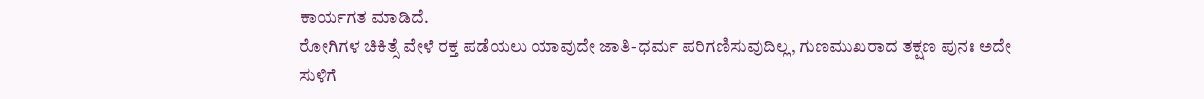ಕಾರ್ಯಗತ ಮಾಡಿದೆ.
ರೋಗಿಗಳ ಚಿಕಿತ್ಸೆ ವೇಳೆ ರಕ್ತ ಪಡೆಯಲು ಯಾವುದೇ ಜಾತಿ-ಧರ್ಮ ಪರಿಗಣಿಸುವುದಿಲ್ಲ, ಗುಣಮುಖರಾದ ತಕ್ಷಣ ಪುನಃ ಅದೇ ಸುಳಿಗೆ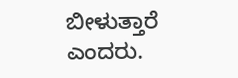ಬೀಳುತ್ತಾರೆ ಎಂದರು.